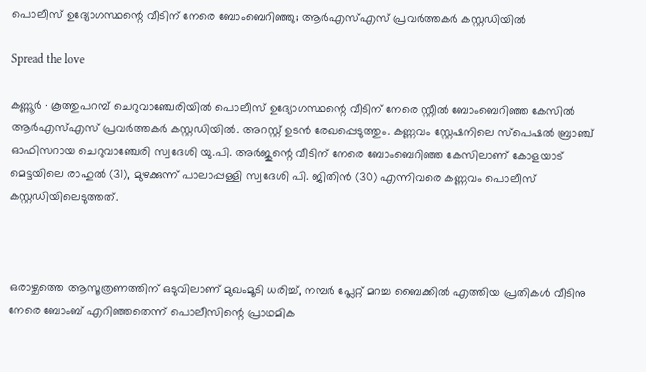പൊലീസ് ഉദ്യോഗസ്ഥന്റെ വീടിന് നേരെ ബോംബെറിഞ്ഞു; ആർഎസ്എസ് പ്രവർത്തകർ കസ്റ്റഡിയിൽ

Spread the love

കണ്ണൂർ ∙ കൂത്തുപറമ്പ് ചെറുവാഞ്ചേരിയിൽ പൊലീസ് ഉദ്യോഗസ്ഥന്റെ വീടിന് നേരെ സ്റ്റീൽ ബോംബെറിഞ്ഞ കേസിൽ ആർഎസ്എസ് പ്രവർത്തകർ കസ്റ്റഡിയിൽ. അറസ്റ്റ് ഉടൻ രേഖപ്പെടുത്തും. കണ്ണവം സ്റ്റേഷനിലെ സ്പെഷൽ ബ്രാഞ്ച് ഓഫിസറായ ചെറുവാഞ്ചേരി സ്വദേശി യു.പി. അർജുന്റെ വീടിന് നേരെ ബോംബെറിഞ്ഞ കേസിലാണ് കോളയാട് മെട്ടയിലെ രാഹുൽ (31), മുഴക്കുന്ന് പാലാപ്പള്ളി സ്വദേശി പി. ജിതിൻ (30) എന്നിവരെ കണ്ണവം പൊലീസ് കസ്റ്റഡിയിലെടുത്തത്.



ഒരാഴ്ചത്തെ ആസൂത്രണത്തിന് ഒടുവിലാണ് മുഖംമൂടി ധരിച്ച്, നമ്പർ പ്ലേറ്റ് മറച്ച ബൈക്കിൽ എത്തിയ പ്രതികൾ വീടിനു നേരെ ബോംബ് എറിഞ്ഞതെന്ന് പൊലീസിന്റെ പ്രാഥമിക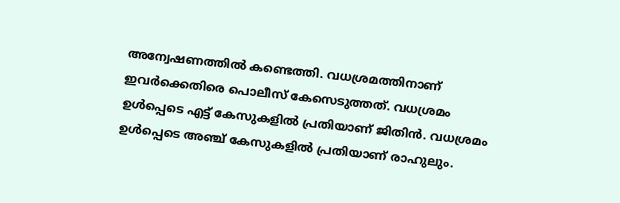അന്വേഷണത്തിൽ കണ്ടെത്തി. വധശ്രമത്തിനാണ് ഇവർക്കെതിരെ പൊലീസ് കേസെടുത്തത്. വധശ്രമം ഉൾപ്പെടെ എട്ട് കേസുകളിൽ പ്രതിയാണ് ജിതിൻ. വധശ്രമം ഉൾപ്പെടെ അഞ്ച് കേസുകളിൽ പ്രതിയാണ് രാഹുലും.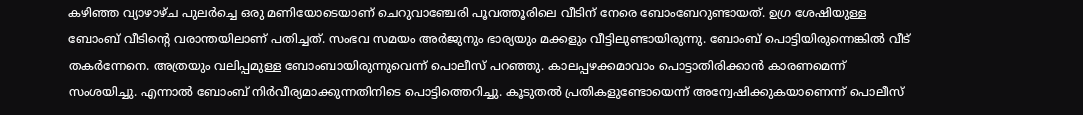കഴിഞ്ഞ വ്യാഴാഴ്ച പുലർച്ചെ ഒരു മണിയോടെയാണ് ചെറുവാഞ്ചേരി പൂവത്തൂരിലെ വീടിന് നേരെ ബോംബേറുണ്ടായത്. ഉഗ്ര ശേഷിയുള്ള ബോംബ് വീടിന്റെ വരാന്തയിലാണ് പതിച്ചത്. സംഭവ സമയം അർജുനും ഭാര്യയും മക്കളും വീട്ടിലുണ്ടായിരുന്നു. ബോംബ് പൊട്ടിയിരുന്നെങ്കിൽ വീട് തകർന്നേനെ. അത്രയും വലിപ്പമുള്ള ബോംബായിരുന്നുവെന്ന് പൊലീസ് പറഞ്ഞു. കാലപ്പഴക്കമാവാം പൊട്ടാതിരിക്കാൻ കാരണമെന്ന് സംശയിച്ചു. എന്നാൽ ബോംബ് നിർവീര്യമാക്കുന്നതിനിടെ പൊട്ടിത്തെറിച്ചു. കൂടുതൽ പ്രതികളുണ്ടോയെന്ന് അന്വേഷിക്കുകയാണെന്ന് പൊലീസ്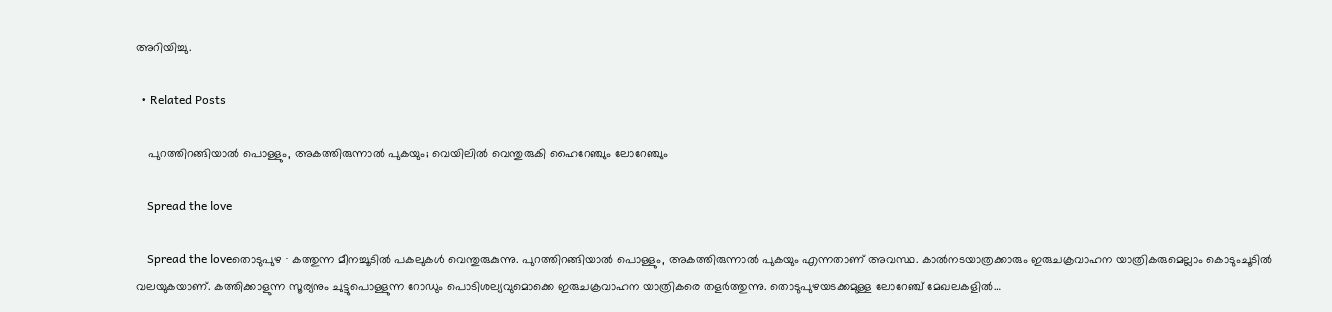അറിയിച്ചു.

  • Related Posts

    പുറത്തിറങ്ങിയാൽ പൊള്ളും, അകത്തിരുന്നാൽ പുകയും; വെയിലിൽ വെന്തുരുകി ഹൈറേഞ്ചും ലോറേഞ്ചും

    Spread the love

    Spread the loveതൊടുപുഴ ∙ കത്തുന്ന മീനച്ചൂടിൽ പകലുകൾ വെന്തുരുകുന്നു. പുറത്തിറങ്ങിയാൽ പൊള്ളും, അകത്തിരുന്നാൽ പുകയും എന്നതാണ് അവസ്ഥ. കാൽനടയാത്രക്കാരും ഇരുചക്രവാഹന യാത്രികരുമെല്ലാം കൊടുംചൂടിൽ വലയുകയാണ്. കത്തിക്കാളുന്ന സൂര്യനും ചുട്ടുപൊള്ളുന്ന റോഡും പൊടിശല്യവുമൊക്കെ ഇരുചക്രവാഹന യാത്രികരെ തളർത്തുന്നു. തൊടുപുഴയടക്കമുള്ള ലോറേഞ്ച് മേഖലകളിൽ…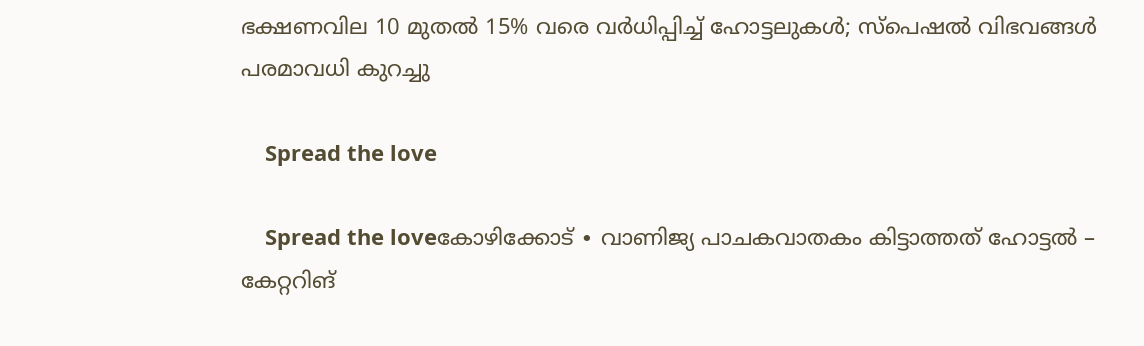ഭക്ഷണവില 10 മുതൽ 15% വരെ വർധിപ്പിച്ച് ഹോട്ടലുകൾ; സ്പെഷൽ വിഭവങ്ങൾ പരമാവധി കുറച്ചു

    Spread the love

    Spread the loveകോഴിക്കോട് ∙ വാണിജ്യ പാചകവാതകം കിട്ടാത്തത് ഹോട്ടൽ – കേറ്ററിങ്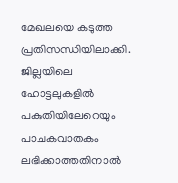മേഖലയെ കടുത്ത പ്രതിസന്ധിയിലാക്കി. ജില്ലയിലെ ഹോട്ടലുകളിൽ പകുതിയിലേറെയും പാചകവാതകം ലഭിക്കാത്തതിനാൽ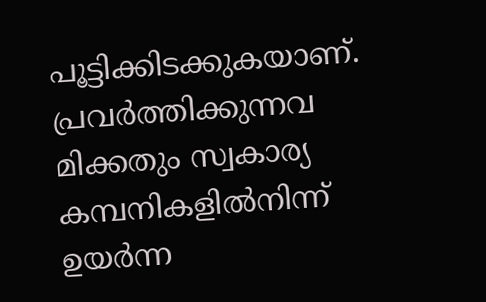പൂട്ടിക്കിടക്കുകയാണ്. പ്രവർത്തിക്കുന്നവ മിക്കതും സ്വകാര്യ കമ്പനികളിൽനിന്ന് ഉയർന്ന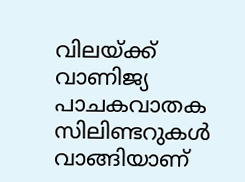വിലയ്ക്ക് വാണിജ്യ പാചകവാതക സിലിണ്ടറുകൾ വാങ്ങിയാണ്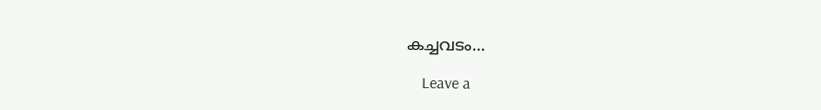കച്ചവടം…

    Leave a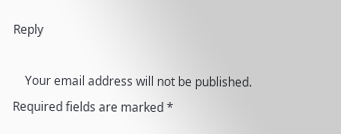Reply

    Your email address will not be published. Required fields are marked *